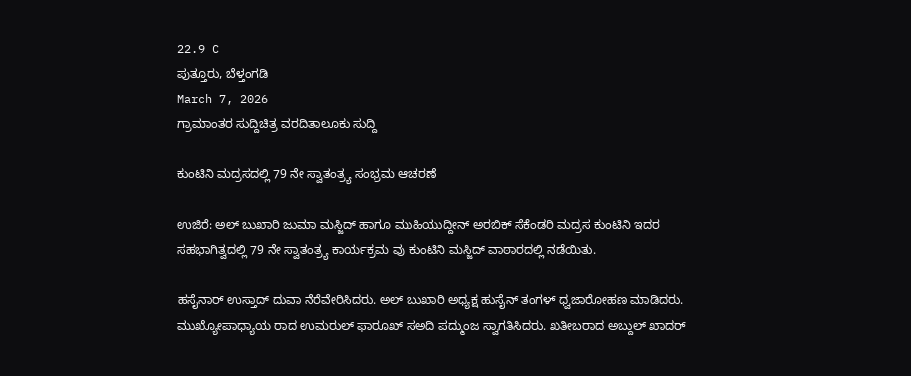22.9 C
ಪುತ್ತೂರು, ಬೆಳ್ತಂಗಡಿ
March 7, 2026
ಗ್ರಾಮಾಂತರ ಸುದ್ದಿಚಿತ್ರ ವರದಿತಾಲೂಕು ಸುದ್ದಿ

ಕುಂಟಿನಿ ಮದ್ರಸದಲ್ಲಿ 79 ನೇ ಸ್ವಾತಂತ್ರ್ಯ ಸಂಭ್ರಮ ಆಚರಣೆ

ಉಜಿರೆ: ಅಲ್ ಬುಖಾರಿ ಜುಮಾ ಮಸ್ಜಿದ್ ಹಾಗೂ ಮುಹಿಯುದ್ದೀನ್ ಅರಬಿಕ್ ಸೆಕೆಂಡರಿ ಮದ್ರಸ ಕುಂಟಿನಿ ಇದರ ಸಹಭಾಗಿತ್ವದಲ್ಲಿ 79 ನೇ ಸ್ವಾತಂತ್ರ್ಯ ಕಾರ್ಯಕ್ರಮ ವು ಕುಂಟಿನಿ ಮಸ್ಜಿದ್ ವಾಠಾರದಲ್ಲಿ ನಡೆಯಿತು.

ಹಸೈನಾರ್ ಉಸ್ತಾದ್ ದುವಾ ನೆರೆವೇರಿಸಿದರು. ಅಲ್ ಬುಖಾರಿ ಅಧ್ಯಕ್ಷ ಹುಸೈನ್ ತಂಗಳ್ ಧ್ವಜಾರೋಹಣ ಮಾಡಿದರು. ಮುಖ್ಯೋಪಾಧ್ಯಾಯ ರಾದ ಉಮರುಲ್ ಫಾರೂಖ್ ಸಅದಿ ಪದ್ಮುಂಜ ಸ್ವಾಗತಿಸಿದರು. ಖತೀಬರಾದ ಅಬ್ದುಲ್ ಖಾದರ್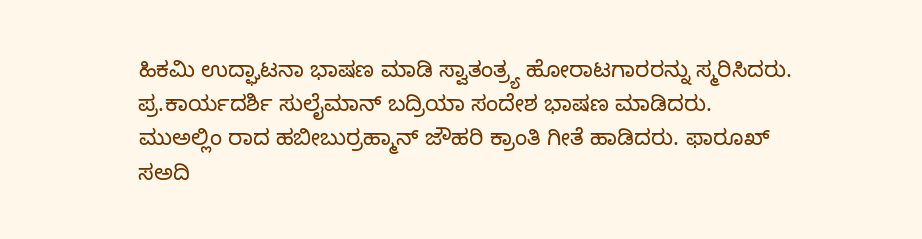ಹಿಕಮಿ ಉದ್ಘಾಟನಾ ಭಾಷಣ ಮಾಡಿ ಸ್ವಾತಂತ್ರ್ಯ ಹೋರಾಟಗಾರರನ್ನು ಸ್ಮರಿಸಿದರು. ಪ್ರ.ಕಾರ್ಯದರ್ಶಿ ಸುಲೈಮಾನ್ ಬದ್ರಿಯಾ ಸಂದೇಶ ಭಾಷಣ ‌ಮಾಡಿದರು. ಮುಅಲ್ಲಿಂ ರಾದ ಹಬೀಬುರ್ರಹ್ಮಾನ್ ಜೌಹರಿ ಕ್ರಾಂತಿ ಗೀತೆ ಹಾಡಿದರು. ಫಾರೂಖ್ ಸಅದಿ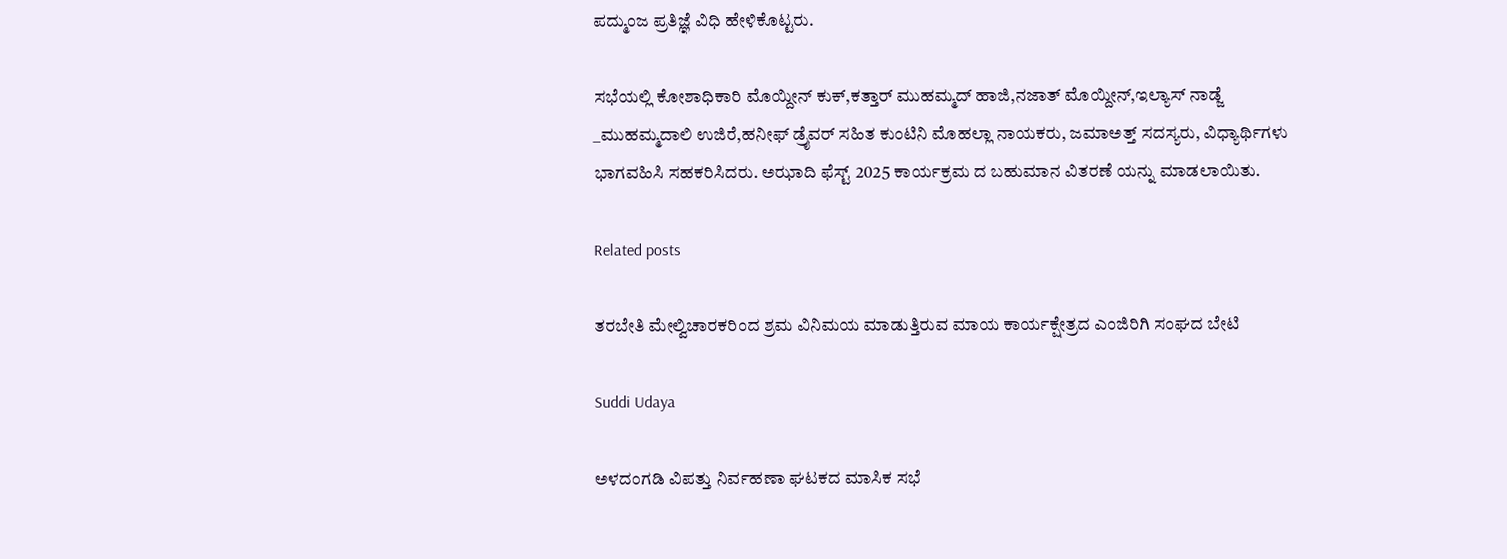ಪದ್ಮುಂಜ ಪ್ರತಿಜ್ಞೆ ವಿಧಿ ಹೇಳಿಕೊಟ್ಟರು‌.

ಸಭೆಯಲ್ಲಿ ಕೋಶಾಧಿಕಾರಿ ಮೊಯ್ದೀನ್ ಕುಕ್,ಕತ್ತಾರ್ ಮುಹಮ್ಮದ್ ಹಾಜಿ,ನಜಾತ್ ಮೊಯ್ದೀನ್,ಇಲ್ಯಾಸ್ ನಾಡ್ಜೆ _ಮುಹಮ್ಮದಾಲಿ ಉಜಿರೆ,ಹನೀಫ್ ಡ್ರೈವರ್ ಸಹಿತ ಕುಂಟಿನಿ ಮೊಹಲ್ಲಾ ನಾಯಕರು, ಜಮಾಅತ್ತ್ ಸದಸ್ಯರು, ವಿಧ್ಯಾರ್ಥಿಗಳು ಭಾಗವಹಿಸಿ ಸಹಕರಿಸಿದರು. ಅಝಾದಿ ಫೆಸ್ಟ್ 2025 ಕಾರ್ಯಕ್ರಮ ದ ಬಹುಮಾನ ವಿತರಣೆ ಯನ್ನು ಮಾಡಲಾಯಿತು.

Related posts

ತರಬೇತಿ ಮೇಲ್ವಿಚಾರಕರಿಂದ ಶ್ರಮ ವಿನಿಮಯ ಮಾಡುತ್ತಿರುವ ಮಾಯ ಕಾರ್ಯಕ್ಷೇತ್ರದ ಎಂಜಿರಿಗಿ ಸಂಘದ ಬೇಟಿ

Suddi Udaya

ಅಳದಂಗಡಿ ವಿಪತ್ತು ನಿರ್ವಹಣಾ ಘಟಕದ ಮಾಸಿಕ ಸಭೆ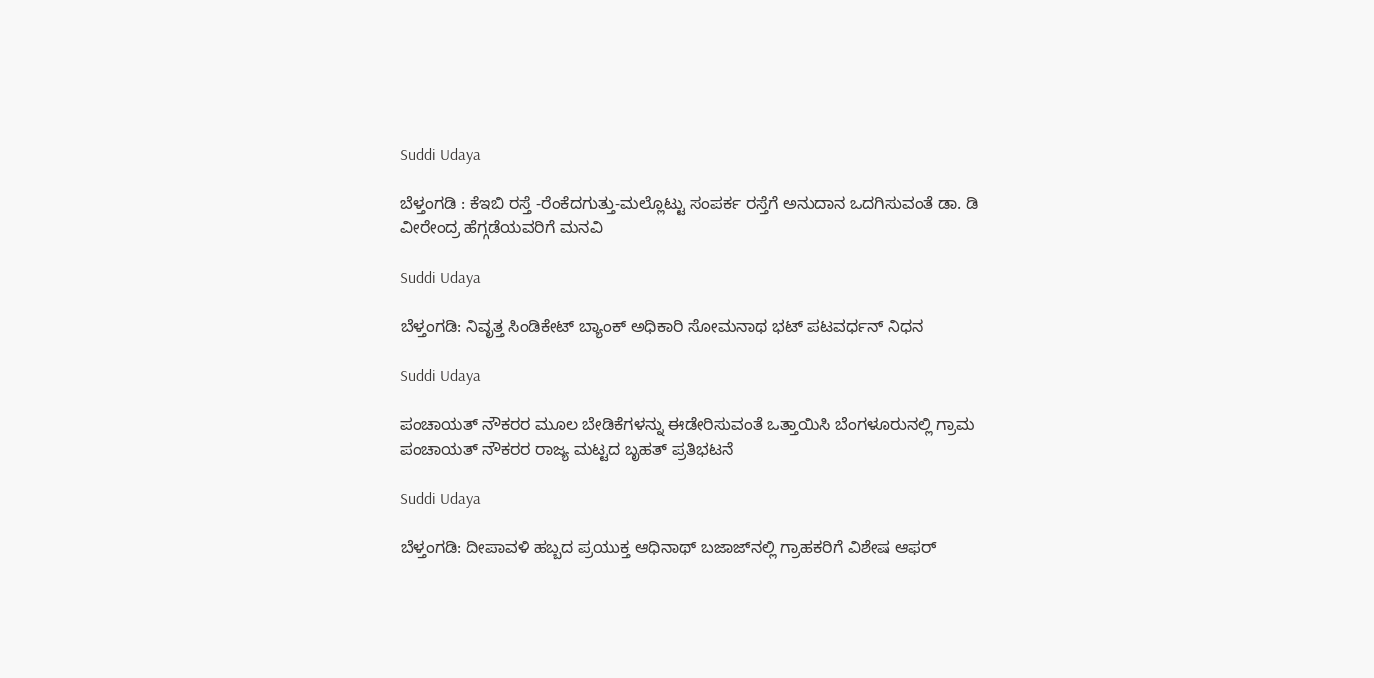Suddi Udaya

ಬೆಳ್ತಂಗಡಿ : ಕೆಇಬಿ ರಸ್ತೆ -ರೆಂಕೆದಗುತ್ತು-ಮಲ್ಲೊಟ್ಟು ಸಂಪರ್ಕ ರಸ್ತೆಗೆ ಅನುದಾನ ಒದಗಿಸುವಂತೆ ಡಾ. ಡಿ ವೀರೇಂದ್ರ ಹೆಗ್ಗಡೆಯವರಿಗೆ ಮನವಿ

Suddi Udaya

ಬೆಳ್ತಂಗಡಿ: ನಿವೃತ್ತ ಸಿಂಡಿಕೇಟ್ ಬ್ಯಾಂಕ್ ಅಧಿಕಾರಿ ಸೋಮನಾಥ ಭಟ್ ಪಟವರ್ಧನ್ ನಿಧನ

Suddi Udaya

ಪಂಚಾಯತ್‌ ನೌಕರರ ಮೂಲ ಬೇಡಿಕೆಗಳನ್ನು ಈಡೇರಿಸುವಂತೆ ಒತ್ತಾಯಿಸಿ ಬೆಂಗಳೂರುನಲ್ಲಿ ಗ್ರಾಮ ಪಂಚಾಯತ್ ನೌಕರರ ರಾಜ್ಯ ಮಟ್ಟದ ಬೃಹತ್ ಪ್ರತಿಭಟನೆ

Suddi Udaya

ಬೆಳ್ತಂಗಡಿ: ದೀಪಾವಳಿ ಹಬ್ಬದ ಪ್ರಯುಕ್ತ ಆಧಿನಾಥ್ ಬಜಾಜ್‌ನಲ್ಲಿ ಗ್ರಾಹಕರಿಗೆ ವಿಶೇಷ ಆಫರ್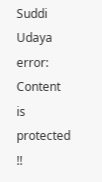Suddi Udaya
error: Content is protected !!